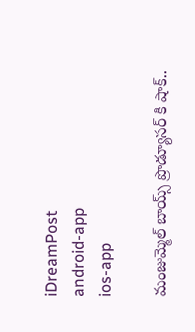iDreamPost
android-app
ios-app

మంజుమ్మెల్ బాయ్స్ ప్రొడ్యూసర్ కి షాక్..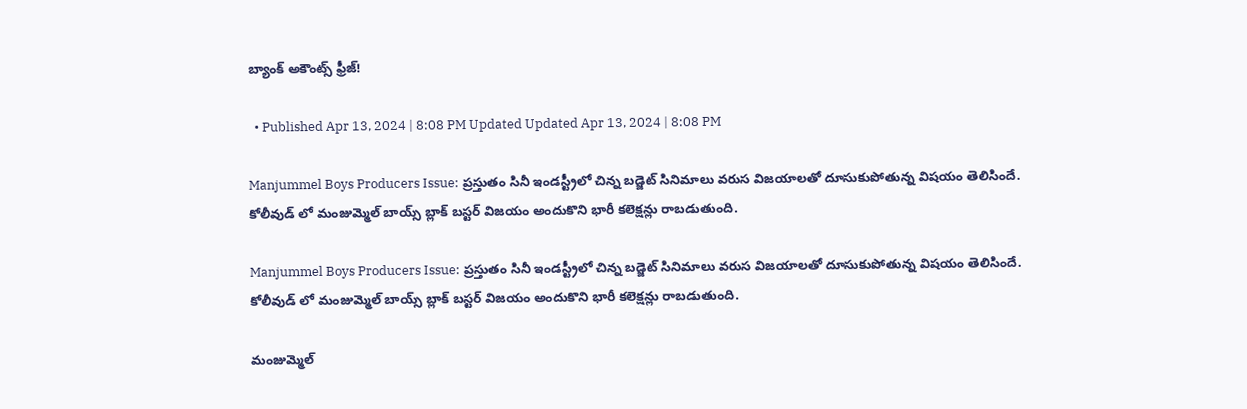బ్యాంక్ అకౌంట్స్ ఫ్రీజ్!

  • Published Apr 13, 2024 | 8:08 PM Updated Updated Apr 13, 2024 | 8:08 PM

Manjummel Boys Producers Issue: ప్రస్తుతం సినీ ఇండస్ట్రీలో చిన్న బడ్జెట్ సినిమాలు వరుస విజయాలతో దూసుకుపోతున్న విషయం తెలిసిందే. కోలీవుడ్ లో మంజుమ్మెల్ బాయ్స్ బ్లాక్ బస్టర్ విజయం అందుకొని భారీ కలెక్షన్లు రాబడుతుంది.

Manjummel Boys Producers Issue: ప్రస్తుతం సినీ ఇండస్ట్రీలో చిన్న బడ్జెట్ సినిమాలు వరుస విజయాలతో దూసుకుపోతున్న విషయం తెలిసిందే. కోలీవుడ్ లో మంజుమ్మెల్ బాయ్స్ బ్లాక్ బస్టర్ విజయం అందుకొని భారీ కలెక్షన్లు రాబడుతుంది.

మంజుమ్మెల్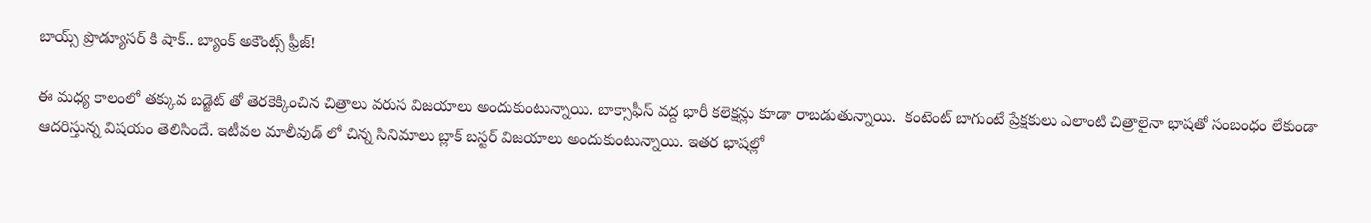బాయ్స్ ప్రొడ్యూసర్ కి షాక్.. బ్యాంక్ అకౌంట్స్ ఫ్రీజ్!

ఈ మధ్య కాలంలో తక్కువ బడ్జెట్ తో తెరకెక్కించిన చిత్రాలు వరుస విజయాలు అందుకుంటున్నాయి. బాక్సాఫీస్ వద్ద భారీ కలెక్షన్లు కూడా రాబడుతున్నాయి.  కంటెంట్ బాగుంటే ప్రేక్షకులు ఎలాంటి చిత్రాలైనా భాషతో సంబంధం లేకుండా ఆదరిస్తున్న విషయం తెలిసిందే. ఇటీవల మాలీవుడ్ లో చిన్న సినిమాలు బ్లాక్ బస్టర్ విజయాలు అందుకుంటున్నాయి. ఇతర భాషల్లో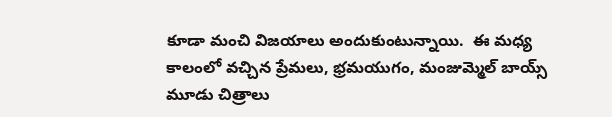కూడా మంచి విజయాలు అందుకుంటున్నాయి.  ఈ మధ్య కాలంలో వచ్చిన ప్రేమలు, భ్రమయుగం, మంజుమ్మెల్ బాయ్స్ మూడు చిత్రాలు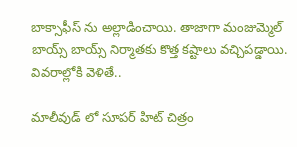బాక్సాఫీస్ ను అల్లాడించాయి. తాజాగా మంజుమ్మెల్ బాయ్స్ బాయ్స్ నిర్మాతకు కొత్త కష్టాలు వచ్చిపడ్డాయి. వివరాల్లోకి వెళితే..

మాలీవుడ్ లో సూపర్ హిట్ చిత్రం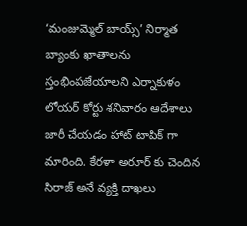‘మంజుమ్మెల్ బాయ్స్’ నిర్మాత బ్యాంకు ఖాతాలను స్తంభింపజేయాలని ఎర్నాకుళం లోయర్ కోర్టు శనివారం ఆదేశాలు జారీ చేయడం హాట్ టాపిక్ గా మారింది. కేరళా అరూర్ కు చెందిన సిరాజ్ అనే వ్యక్తి దాఖలు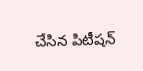చేసిన పిటీషన్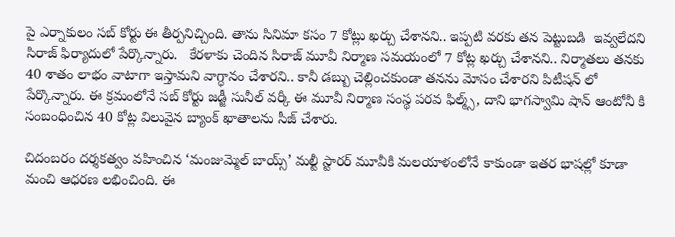పై ఎర్నాకులం సబ్ కోర్టు ఈ తీర్పనిచ్చింది. తాను సినిమా కసం 7 కోట్లు ఖర్చు చేశానని.. ఇప్పటి వరకు తన పెట్టుబడి  ఇవ్వలేదని సిరాజ్ ఫిర్యాదులో పేర్కొన్నారు.   కేరళాకు చెందిన సిరాజ్ మూవీ నిర్మాణ సమయంలో 7 కోట్ల ఖర్చు చేశానని.. నిర్మాతలు తనకు 40 శాతం లాభం వాటాగా ఇస్తామని వాగ్ధానం చేశారని.. కానీ డబ్బు చెల్లించకుండా తనను మోసం చేశారని పిటీషన్ లో పేర్కొన్నారు. ఈ క్రమంలోనే సబ్ కోర్టు జడ్జీ సునీల్ వర్కీ ఈ మూవీ నిర్మాణ సంస్థ పరవ ఫిల్మ్స్, దాని భాగస్వామి షాన్ ఆంటోనీ కి సంబంధించిన 40 కోట్ల విలువైన బ్యాంక్ ఖాతాలను సీజ్ చేశారు.

చిదంబరం దర్శకత్వం వహించిన ‘మంజుమ్మెల్ బాయ్స్’ మల్టీ స్టారర్ మూవీకి మలయాళంలోనే కాకుండా ఇతర భాషల్లో కూడా మంచి ఆధరణ లభించింది. ఈ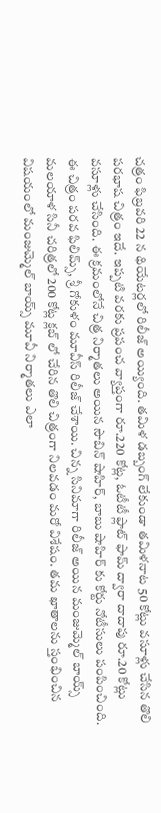చత్రం ఫిబ్రవరి 22 న థియేటర్లలో రిలీజ్ అయ్యింది. తమిళ డబ్బంగ్ లేకుండా తమిళనాట 50 కోట్లు వసూళ్లు చేసిన తొలి పరభాష చిత్రం ఇదే. ఇప్పటి వరకు ప్రపంచ వ్యాప్తంగా రూ.220 కోట్ల, ఓటీటీ ఫ్లాట్ ఫామ్ ద్వారా దాదాపు రూ.20 కోట్లు వసూళ్లు చేసింది. ఈ క్రమంలోనే చిత్ర నిర్మాతలు అయిన సౌబిన్ షాహిర్, బాబు షాహిర్ కు కోర్టు నోటీసులు పంపించింది. ఈ చిత్రం పరవ ఫిలిమ్స్, శ్రీ గోకుళం మూవీస్ రిలీజ్ చేశాయి. చిన్న సినిమాగా రిలీజ్ అయిన మంజుమ్మెల్ బాయ్స్ మలయాళ సినీ చరిత్రలో 200 కోట్ల క్లబ్ లో చేరిన తొలి చిత్రంగా నిలవడం మరో విశేషం. తమ ఖాతాలను స్తంభించిన విషయంలో మంజుమ్మెల్ బాయ్స్ మూవీ నిర్మాతలు ఎలా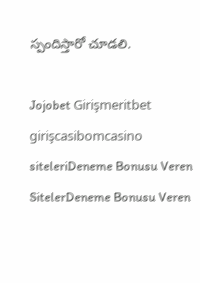స్పందిస్తారో చూడలి.

Jojobet Girişmeritbet girişcasibomcasino siteleriDeneme Bonusu Veren SitelerDeneme Bonusu Veren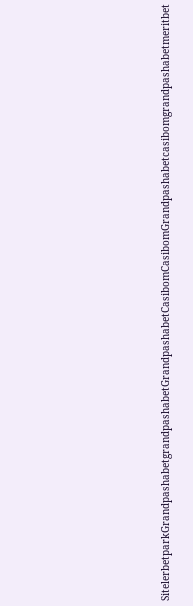SitelerbetparkGrandpashabetgrandpashabetGrandpashabetCasibomCasibomGrandpashabetcasibomgrandpashabetmeritbet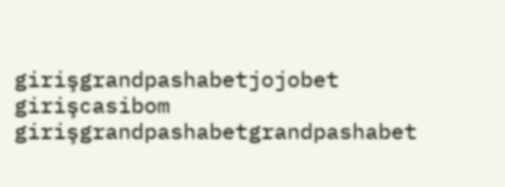girişgrandpashabetjojobet girişcasibom girişgrandpashabetgrandpashabet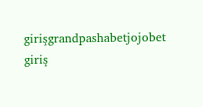girişgrandpashabetjojobet giriş